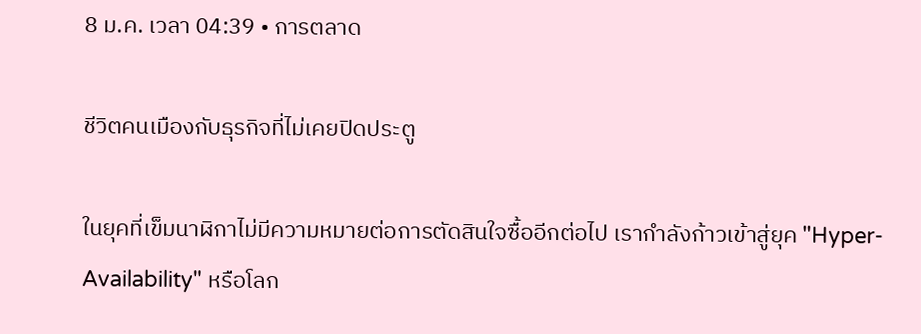8 ม.ค. เวลา 04:39 • การตลาด

ชีวิตคนเมืองกับธุรกิจที่ไม่เคยปิดประตู

ในยุคที่เข็มนาฬิกาไม่มีความหมายต่อการตัดสินใจซื้ออีกต่อไป เรากำลังก้าวเข้าสู่ยุค "Hyper-Availability" หรือโลก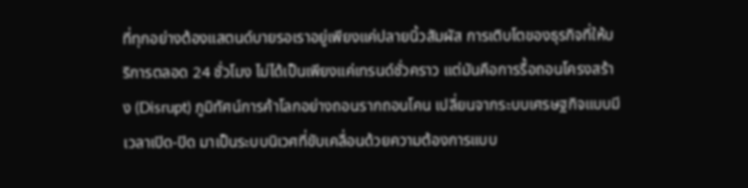ที่ทุกอย่างต้องแสตนด์บายรอเราอยู่เพียงแค่ปลายนิ้วสัมผัส การเติบโตของธุรกิจที่ให้บริการตลอด 24 ชั่วโมง ไม่ได้เป็นเพียงแค่เทรนด์ชั่วคราว แต่มันคือการรื้อถอนโครงสร้าง (Disrupt) ภูมิทัศน์การค้าโลกอย่างถอนรากถอนโคน เปลี่ยนจากระบบเศรษฐกิจแบบมีเวลาเปิด-ปิด มาเป็นระบบนิเวศที่ขับเคลื่อนด้วยความต้องการแบบ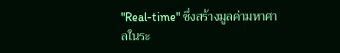"Real-time" ซึ่งสร้างมูลค่ามหาศาลในระ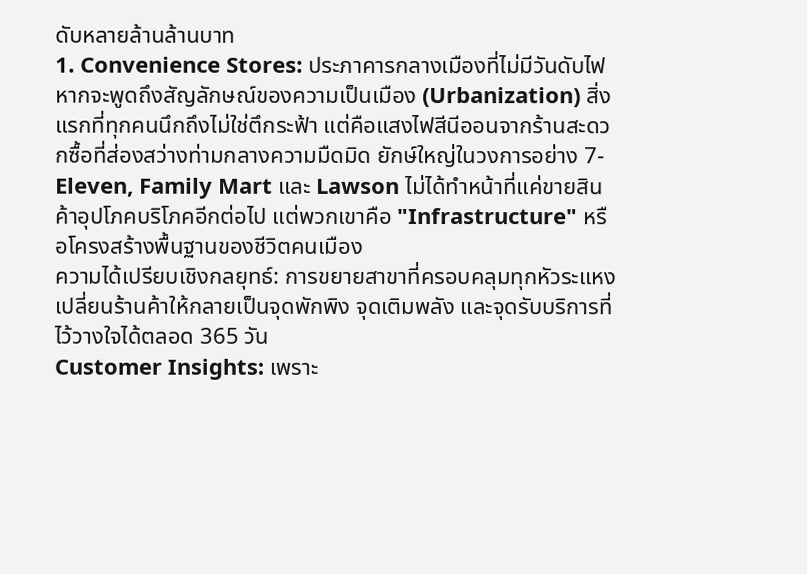ดับหลายล้านล้านบาท
1. Convenience Stores: ประภาคารกลางเมืองที่ไม่มีวันดับไฟ
หากจะพูดถึงสัญลักษณ์ของความเป็นเมือง (Urbanization) สิ่งแรกที่ทุกคนนึกถึงไม่ใช่ตึกระฟ้า แต่คือแสงไฟสีนีออนจากร้านสะดวกซื้อที่ส่องสว่างท่ามกลางความมืดมิด ยักษ์ใหญ่ในวงการอย่าง 7-Eleven, Family Mart และ Lawson ไม่ได้ทำหน้าที่แค่ขายสินค้าอุปโภคบริโภคอีกต่อไป แต่พวกเขาคือ "Infrastructure" หรือโครงสร้างพื้นฐานของชีวิตคนเมือง
ความได้เปรียบเชิงกลยุทธ์: การขยายสาขาที่ครอบคลุมทุกหัวระแหงเปลี่ยนร้านค้าให้กลายเป็นจุดพักพิง จุดเติมพลัง และจุดรับบริการที่ไว้วางใจได้ตลอด 365 วัน
Customer Insights: เพราะ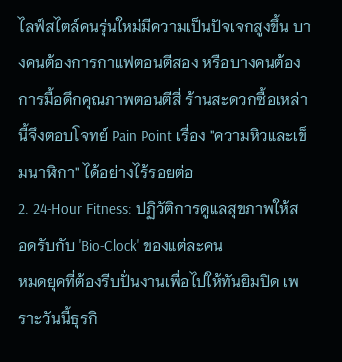ไลฟ์สไตล์คนรุ่นใหม่มีความเป็นปัจเจกสูงขึ้น บางคนต้องการกาแฟตอนตีสอง หรือบางคนต้องการมื้อดึกคุณภาพตอนตีสี่ ร้านสะดวกซื้อเหล่านี้จึงตอบโจทย์ Pain Point เรื่อง "ความหิวและเข็มนาฬิกา" ได้อย่างไร้รอยต่อ
2. 24-Hour Fitness: ปฏิวัติการดูแลสุขภาพให้สอดรับกับ 'Bio-Clock' ของแต่ละคน
หมดยุคที่ต้องรีบปั่นงานเพื่อไปให้ทันยิมปิด เพราะวันนี้ธุรกิ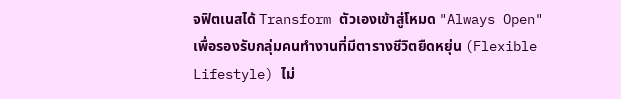จฟิตเนสได้ Transform ตัวเองเข้าสู่โหมด "Always Open" เพื่อรองรับกลุ่มคนทำงานที่มีตารางชีวิตยืดหยุ่น (Flexible Lifestyle) ไม่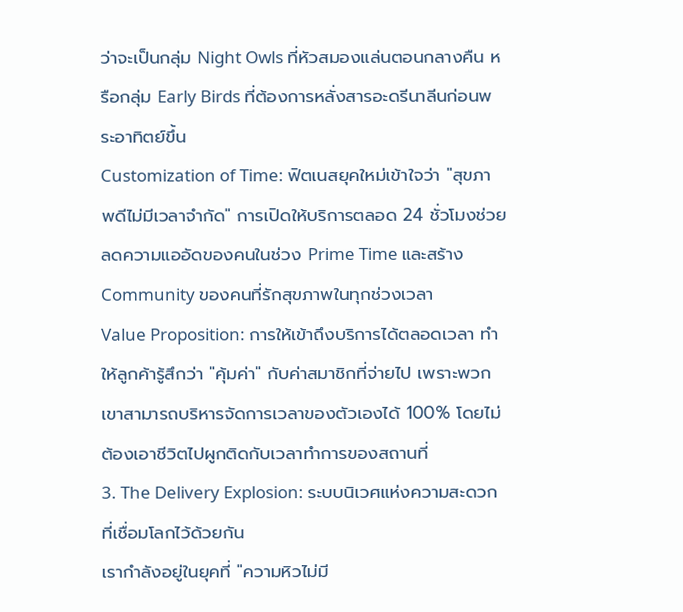ว่าจะเป็นกลุ่ม Night Owls ที่หัวสมองแล่นตอนกลางคืน หรือกลุ่ม Early Birds ที่ต้องการหลั่งสารอะดรีนาลีนก่อนพระอาทิตย์ขึ้น
Customization of Time: ฟิตเนสยุคใหม่เข้าใจว่า "สุขภาพดีไม่มีเวลาจำกัด" การเปิดให้บริการตลอด 24 ชั่วโมงช่วยลดความแออัดของคนในช่วง Prime Time และสร้าง Community ของคนที่รักสุขภาพในทุกช่วงเวลา
Value Proposition: การให้เข้าถึงบริการได้ตลอดเวลา ทำให้ลูกค้ารู้สึกว่า "คุ้มค่า" กับค่าสมาชิกที่จ่ายไป เพราะพวกเขาสามารถบริหารจัดการเวลาของตัวเองได้ 100% โดยไม่ต้องเอาชีวิตไปผูกติดกับเวลาทำการของสถานที่
3. The Delivery Explosion: ระบบนิเวศแห่งความสะดวกที่เชื่อมโลกไว้ด้วยกัน
เรากำลังอยู่ในยุคที่ "ความหิวไม่มี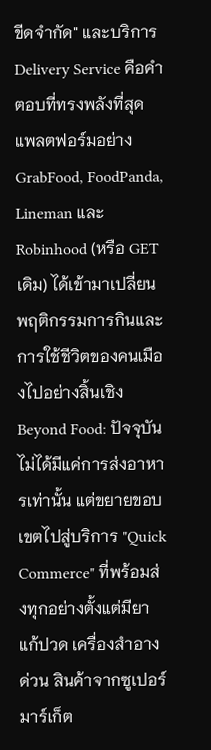ขีดจำกัด" และบริการ Delivery Service คือคำตอบที่ทรงพลังที่สุด แพลตฟอร์มอย่าง GrabFood, FoodPanda, Lineman และ Robinhood (หรือ GET เดิม) ได้เข้ามาเปลี่ยนพฤติกรรมการกินและการใช้ชีวิตของคนเมืองไปอย่างสิ้นเชิง
Beyond Food: ปัจจุบันไม่ได้มีแค่การส่งอาหารเท่านั้น แต่ขยายขอบเขตไปสู่บริการ "Quick Commerce" ที่พร้อมส่งทุกอย่างตั้งแต่มียาแก้ปวด เครื่องสำอางด่วน สินค้าจากซูเปอร์มาร์เก็ต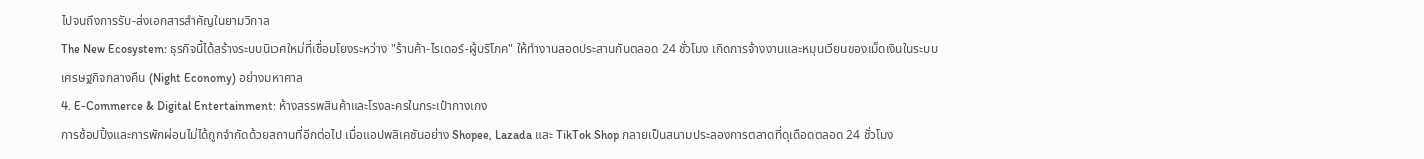ไปจนถึงการรับ-ส่งเอกสารสำคัญในยามวิกาล
The New Ecosystem: ธุรกิจนี้ได้สร้างระบบนิเวศใหม่ที่เชื่อมโยงระหว่าง "ร้านค้า-ไรเดอร์-ผู้บริโภค" ให้ทำงานสอดประสานกันตลอด 24 ชั่วโมง เกิดการจ้างงานและหมุนเวียนของเม็ดเงินในระบบเศรษฐกิจกลางคืน (Night Economy) อย่างมหาศาล
4. E-Commerce & Digital Entertainment: ห้างสรรพสินค้าและโรงละครในกระเป๋ากางเกง
การช้อปปิ้งและการพักผ่อนไม่ได้ถูกจำกัดด้วยสถานที่อีกต่อไป เมื่อแอปพลิเคชันอย่าง Shopee, Lazada และ TikTok Shop กลายเป็นสนามประลองการตลาดที่ดุเดือดตลอด 24 ชั่วโมง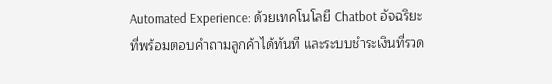Automated Experience: ด้วยเทคโนโลยี Chatbot อัจฉริยะที่พร้อมตอบคำถามลูกค้าได้ทันที และระบบชำระเงินที่รวด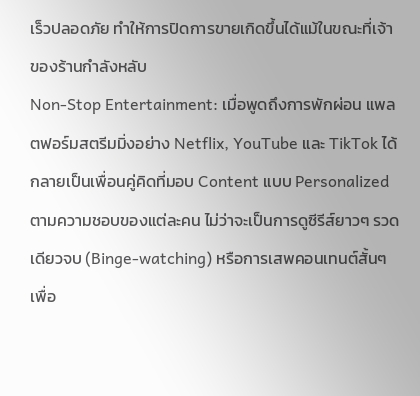เร็วปลอดภัย ทำให้การปิดการขายเกิดขึ้นได้แม้ในขณะที่เจ้าของร้านกำลังหลับ
Non-Stop Entertainment: เมื่อพูดถึงการพักผ่อน แพลตฟอร์มสตรีมมิ่งอย่าง Netflix, YouTube และ TikTok ได้กลายเป็นเพื่อนคู่คิดที่มอบ Content แบบ Personalized ตามความชอบของแต่ละคน ไม่ว่าจะเป็นการดูซีรีส์ยาวๆ รวดเดียวจบ (Binge-watching) หรือการเสพคอนเทนต์สั้นๆ เพื่อ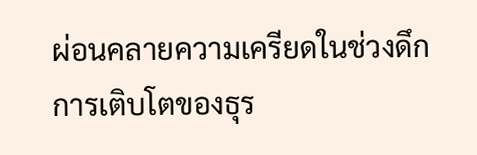ผ่อนคลายความเครียดในช่วงดึก
การเติบโตของธุร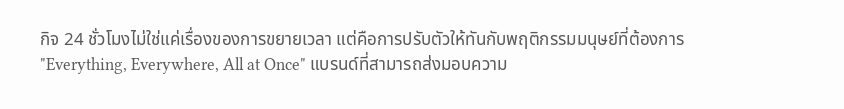กิจ 24 ชั่วโมงไม่ใช่แค่เรื่องของการขยายเวลา แต่คือการปรับตัวให้ทันกับพฤติกรรมมนุษย์ที่ต้องการ "Everything, Everywhere, All at Once" แบรนด์ที่สามารถส่งมอบความ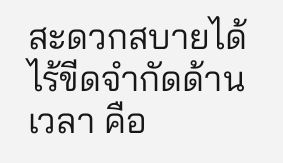สะดวกสบายได้ไร้ขีดจำกัดด้านเวลา คือ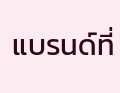แบรนด์ที่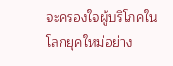จะครองใจผู้บริโภคในโลกยุคใหม่อย่าง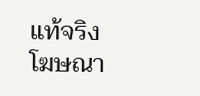แท้จริง
โฆษณา